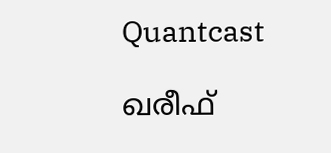Quantcast

ഖരീഫ്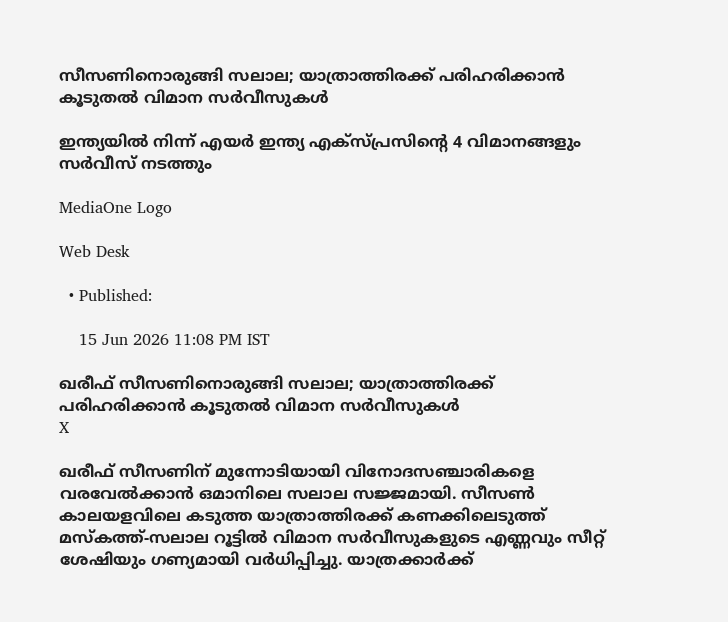സീസണിനൊരുങ്ങി സലാല; യാത്രാത്തിരക്ക് പരിഹരിക്കാൻ കൂടുതൽ വിമാന സർവീസുകൾ

ഇന്ത്യയിൽ നിന്ന് എയർ ഇന്ത്യ എക്സ്പ്രസിന്റെ 4 വിമാനങ്ങളും സർവീസ് നടത്തും

MediaOne Logo

Web Desk

  • Published:

    15 Jun 2026 11:08 PM IST

ഖരീഫ് സീസണിനൊരുങ്ങി സലാല; യാത്രാത്തിരക്ക് പരിഹരിക്കാൻ കൂടുതൽ വിമാന സർവീസുകൾ
X

ഖരീഫ് സീസണിന് മുന്നോടിയായി വിനോദസഞ്ചാരികളെ വരവേൽക്കാൻ ഒമാനിലെ സലാല സജ്ജമായി. സീസൺ കാലയളവിലെ കടുത്ത യാത്രാത്തിരക്ക് കണക്കിലെടുത്ത് മസ്‌കത്ത്-സലാല റൂട്ടിൽ വിമാന സർവീസുകളുടെ എണ്ണവും സീറ്റ് ശേഷിയും ഗണ്യമായി വർധിപ്പിച്ചു. യാത്രക്കാർക്ക്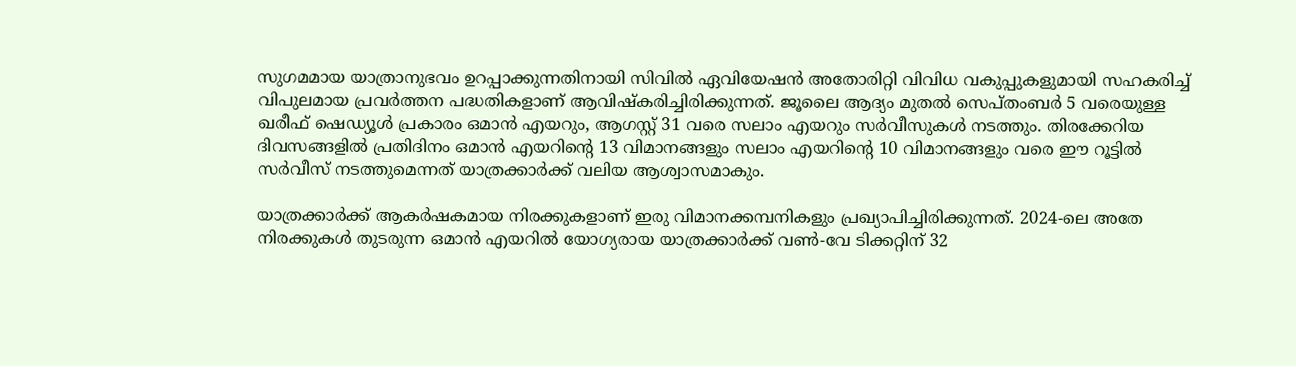സുഗമമായ യാത്രാനുഭവം ഉറപ്പാക്കുന്നതിനായി സിവിൽ ഏവിയേഷൻ അതോരിറ്റി വിവിധ വകുപ്പുകളുമായി സഹകരിച്ച് വിപുലമായ പ്രവർത്തന പദ്ധതികളാണ് ആവിഷ്‌കരിച്ചിരിക്കുന്നത്. ജൂലൈ ആദ്യം മുതൽ സെപ്തംബർ 5 വരെയുള്ള ഖരീഫ് ഷെഡ്യൂൾ പ്രകാരം ഒമാൻ എയറും, ആഗസ്റ്റ് 31 വരെ സലാം എയറും സർവീസുകൾ നടത്തും. തിരക്കേറിയ ദിവസങ്ങളിൽ പ്രതിദിനം ഒമാൻ എയറിന്റെ 13 വിമാനങ്ങളും സലാം എയറിന്റെ 10 വിമാനങ്ങളും വരെ ഈ റൂട്ടിൽ സർവീസ് നടത്തുമെന്നത് യാത്രക്കാർക്ക് വലിയ ആശ്വാസമാകും.

യാത്രക്കാർക്ക് ആകർഷകമായ നിരക്കുകളാണ് ഇരു വിമാനക്കമ്പനികളും പ്രഖ്യാപിച്ചിരിക്കുന്നത്. 2024-ലെ അതേ നിരക്കുകൾ തുടരുന്ന ഒമാൻ എയറിൽ യോഗ്യരായ യാത്രക്കാർക്ക് വൺ-വേ ടിക്കറ്റിന് 32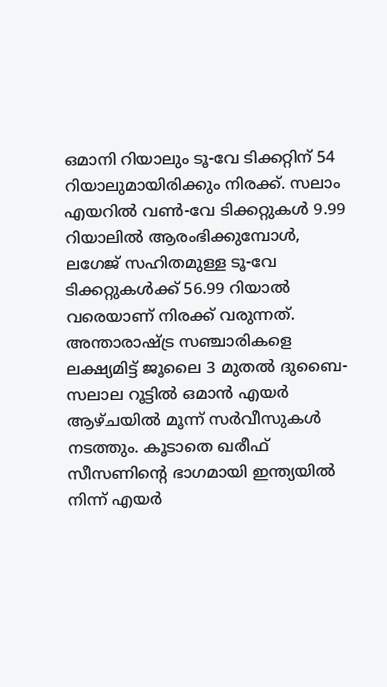ഒമാനി റിയാലും ടൂ-വേ ടിക്കറ്റിന് 54 റിയാലുമായിരിക്കും നിരക്ക്. സലാം എയറിൽ വൺ-വേ ടിക്കറ്റുകൾ 9.99 റിയാലിൽ ആരംഭിക്കുമ്പോൾ, ലഗേജ് സഹിതമുള്ള ടൂ-വേ ടിക്കറ്റുകൾക്ക് 56.99 റിയാൽ വരെയാണ് നിരക്ക് വരുന്നത്. അന്താരാഷ്ട്ര സഞ്ചാരികളെ ലക്ഷ്യമിട്ട് ജൂലൈ 3 മുതൽ ദുബൈ-സലാല റൂട്ടിൽ ഒമാൻ എയർ ആഴ്ചയിൽ മൂന്ന് സർവീസുകൾ നടത്തും. കൂടാതെ ഖരീഫ് സീസണിന്റെ ഭാഗമായി ഇന്ത്യയിൽ നിന്ന് എയർ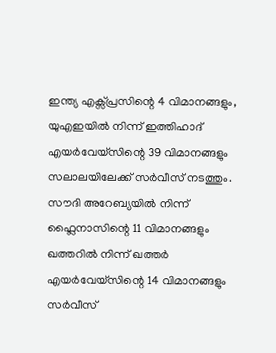ഇന്ത്യ എക്സ്പ്രസിന്റെ 4 വിമാനങ്ങളും, യുഎഇയിൽ നിന്ന് ഇത്തിഹാദ് എയർവേയ്‌സിന്റെ 39 വിമാനങ്ങളും സലാലയിലേക്ക് സർവീസ് നടത്തും. സൗദി അറേബ്യയിൽ നിന്ന് ഫ്ലൈനാസിന്റെ 11 വിമാനങ്ങളും ഖത്തറിൽ നിന്ന് ഖത്തർ എയർവേയ്‌സിന്റെ 14 വിമാനങ്ങളും സർവീസ്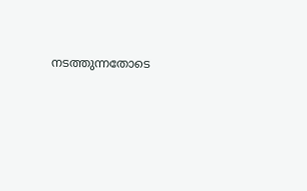നടത്തുന്നതോടെ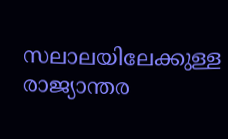സലാലയിലേക്കുള്ള രാജ്യാന്തര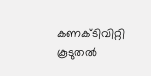കണക്ടിവിറ്റി കൂടുതൽ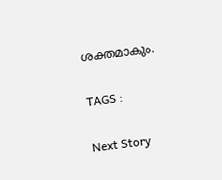ശക്തമാകും.

TAGS :

Next Story